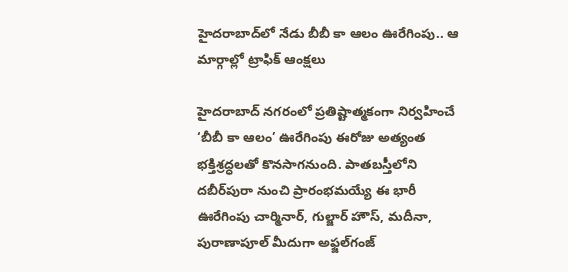హైదరాబాద్‌లో నేడు బీబీ కా ఆలం ఊరేగింపు.. ఆ మార్గాల్లో ట్రాఫిక్ ఆంక్షలు

హైదరాబాద్ నగరంలో ప్రతిష్టాత్మకంగా నిర్వహించే ‘బీబీ కా ఆలం’ ఊరేగింపు ఈరోజు అత్యంత భక్తిశ్రద్ధలతో కొనసాగనుంది. పాతబస్తీలోని దబీర్‌పురా నుంచి ప్రారంభమయ్యే ఈ భారీ ఊరేగింపు చార్మినార్, గుల్జార్ హౌస్, మదీనా, పురాణాపూల్ మీదుగా అఫ్జల్‌గంజ్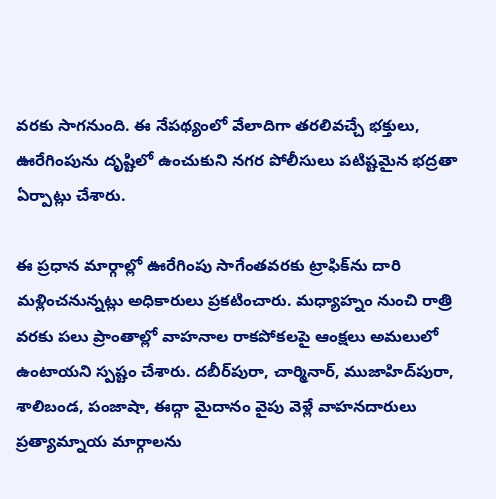వరకు సాగనుంది. ఈ నేపథ్యంలో వేలాదిగా తరలివచ్చే భక్తులు, ఊరేగింపును దృష్టిలో ఉంచుకుని నగర పోలీసులు పటిష్టమైన భద్రతా ఏర్పాట్లు చేశారు.

ఈ ప్రధాన మార్గాల్లో ఊరేగింపు సాగేంతవరకు ట్రాఫిక్‌ను దారి మళ్లించనున్నట్లు అధికారులు ప్రకటించారు. మధ్యాహ్నం నుంచి రాత్రి వరకు పలు ప్రాంతాల్లో వాహనాల రాకపోకలపై ఆంక్షలు అమలులో ఉంటాయని స్పష్టం చేశారు. దబీర్‌పురా, చార్మినార్, ముజాహిద్‌పురా, శాలిబండ, పంజాషా, ఈద్గా మైదానం వైపు వెళ్లే వాహనదారులు ప్రత్యామ్నాయ మార్గాలను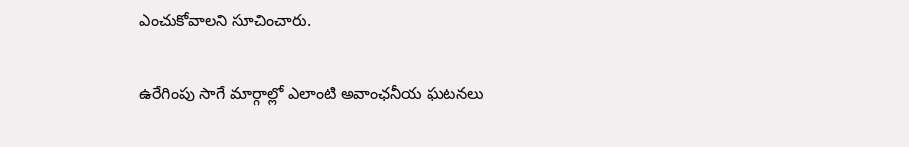ఎంచుకోవాలని సూచించారు.

ఉరేగింపు సాగే మార్గాల్లో ఎలాంటి అవాంఛనీయ ఘటనలు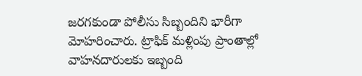జరగకుండా పోలీసు సిబ్బందిని భారీగా మోహరించారు. ట్రాఫిక్ మళ్లింపు ప్రాంతాల్లో వాహనదారులకు ఇబ్బంది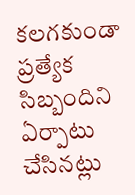కలగకుండా ప్రత్యేక సిబ్బందిని ఏర్పాటు చేసినట్లు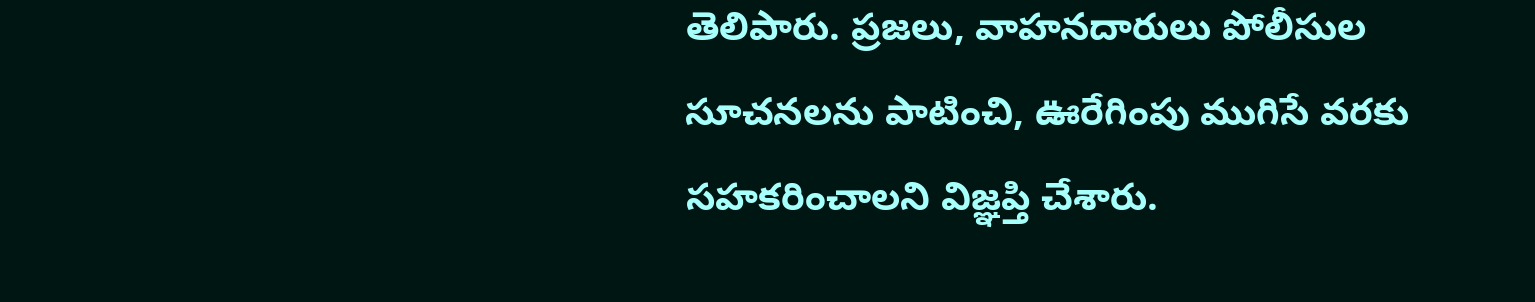తెలిపారు. ప్రజలు, వాహనదారులు పోలీసుల సూచనలను పాటించి, ఊరేగింపు ముగిసే వరకు సహకరించాలని విజ్ఞప్తి చేశారు.